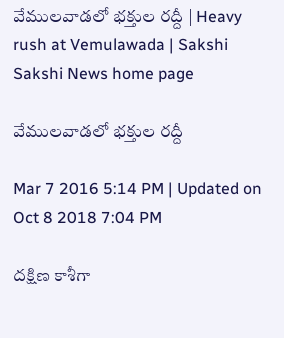వేములవాడలో భక్తుల రద్దీ | Heavy rush at Vemulawada | Sakshi
Sakshi News home page

వేములవాడలో భక్తుల రద్దీ

Mar 7 2016 5:14 PM | Updated on Oct 8 2018 7:04 PM

దక్షిణ కాశీగా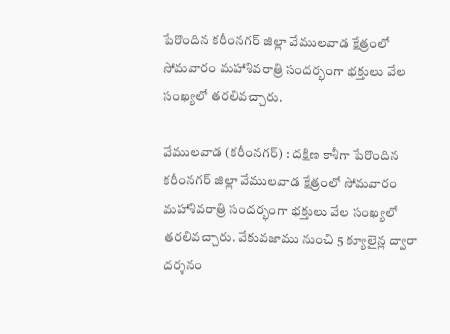పేరొందిన కరీంనగర్ జిల్లా వేములవాడ క్షేత్రంలో సోమవారం మహాశివరాత్రి సందర్భంగా భక్తులు వేల సంఖ్యలో తరలివచ్చారు.

వేములవాడ (కరీంనగర్) : దక్షిణ కాశీగా పేరొందిన కరీంనగర్ జిల్లా వేములవాడ క్షేత్రంలో సోమవారం మహాశివరాత్రి సందర్భంగా భక్తులు వేల సంఖ్యలో తరలివచ్చారు. వేకువజాము నుంచి 5 క్యూలైన్ల ద్వారా దర్శనం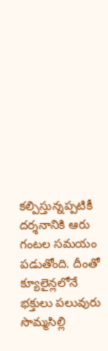కల్పిస్తున్నప్పటికీ దర్శనానికి ఆరు గంటల సమయం పడుతోంది. దీంతో క్యూలైన్లలోనే భక్తులు పలువురు సొమ్మసిల్లి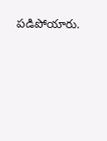పడిపోయారు.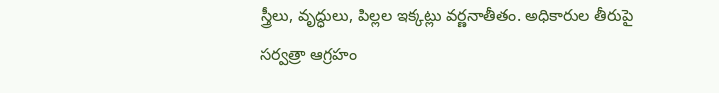స్త్రీలు, వృద్ధులు, పిల్లల ఇక్కట్లు వర్ణనాతీతం. అధికారుల తీరుపై సర్వత్రా ఆగ్రహం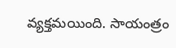వ్యక్తమయింది. సాయంత్రం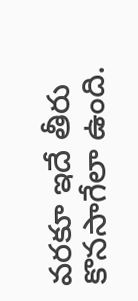వరకూ ఇదే తీరు కొనసాగేలా ఉంది.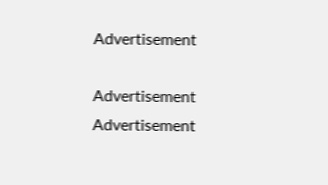Advertisement

Advertisement
Advertisement